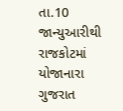તા.10 જાન્યુઆરીથી રાજકોટમાં યોજાનારા ગુજરાત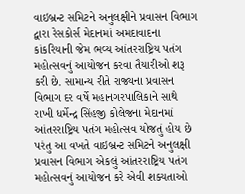વાઇબ્રન્ટ સમિટને અનુલક્ષીને પ્રવાસન વિભાગ દ્વારા રેસકોર્સ મેદાનમાં અમદાવાદના કાંકરિયાની જેમ ભવ્ય આંતરરાષ્ટ્રિય પતંગ મહોત્સવનું આયોજન કરવા તૈયારીઓ શરૂ કરી છે. સામાન્ય રીતે રાજ્યના પ્રવાસન વિભાગ દર વર્ષે મહાનગરપાલિકાને સાથે રાખી ધર્મેન્દ્ર સિંહજી કોલેજના મેદાનમાં આંતરરાષ્ટ્રિય પતંગ મહોત્સવ યોજતું હોય છે પરંતુ આ વખતે વાઇબ્રન્ટ સમિટને અનુલક્ષી પ્રવાસન વિભાગ એકલું આંતરરાષ્ટ્રિય પતંગ મહોત્સવનું આયોજન કરે એવી શક્યતાઓ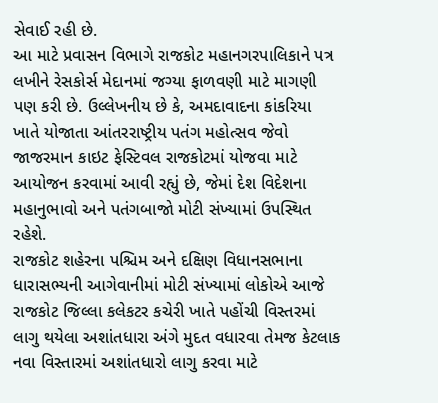સેવાઈ રહી છે.
આ માટે પ્રવાસન વિભાગે રાજકોટ મહાનગરપાલિકાને પત્ર લખીને રેસકોર્સ મેદાનમાં જગ્યા ફાળવણી માટે માગણી પણ કરી છે. ઉલ્લેખનીય છે કે, અમદાવાદના કાંકરિયા ખાતે યોજાતા આંતરરાષ્ટ્રીય પતંગ મહોત્સવ જેવો જાજરમાન કાઇટ ફેસ્ટિવલ રાજકોટમાં યોજવા માટે આયોજન કરવામાં આવી રહ્યું છે, જેમાં દેશ વિદેશના મહાનુભાવો અને પતંગબાજો મોટી સંખ્યામાં ઉપસ્થિત રહેશે.
રાજકોટ શહેરના પશ્ચિમ અને દક્ષિણ વિધાનસભાના ધારાસભ્યની આગેવાનીમાં મોટી સંખ્યામાં લોકોએ આજે રાજકોટ જિલ્લા કલેકટર કચેરી ખાતે પહોંચી વિસ્તરમાં લાગુ થયેલા અશાંતધારા અંગે મુદત વધારવા તેમજ કેટલાક નવા વિસ્તારમાં અશાંતધારો લાગુ કરવા માટે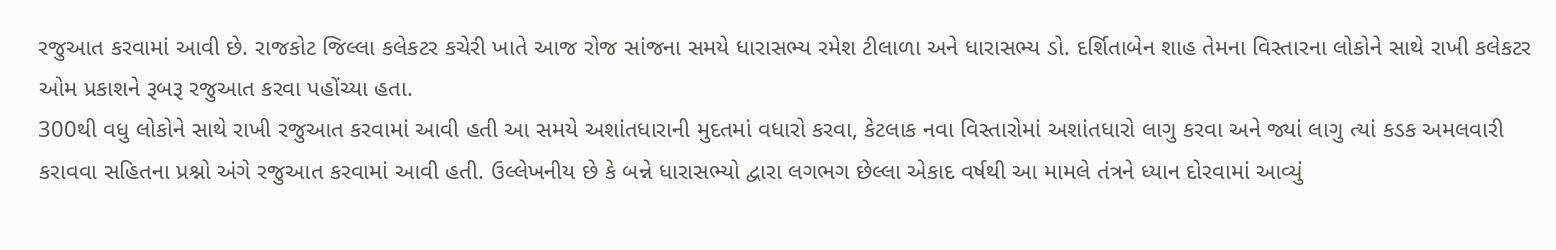રજુઆત કરવામાં આવી છે. રાજકોટ જિલ્લા કલેકટર કચેરી ખાતે આજ રોજ સાંજના સમયે ધારાસભ્ય રમેશ ટીલાળા અને ધારાસભ્ય ડો. દર્શિતાબેન શાહ તેમના વિસ્તારના લોકોને સાથે રાખી કલેકટર ઓમ પ્રકાશને રૂબરૂ રજુઆત કરવા પહોંચ્યા હતા.
300થી વધુ લોકોને સાથે રાખી રજુઆત કરવામાં આવી હતી આ સમયે અશાંતધારાની મુદતમાં વધારો કરવા, કેટલાક નવા વિસ્તારોમાં અશાંતધારો લાગુ કરવા અને જ્યાં લાગુ ત્યાં કડક અમલવારી કરાવવા સહિતના પ્રશ્નો અંગે રજુઆત કરવામાં આવી હતી. ઉલ્લેખનીય છે કે બન્ને ધારાસભ્યો દ્વારા લગભગ છેલ્લા એકાદ વર્ષથી આ મામલે તંત્રને ધ્યાન દોરવામાં આવ્યું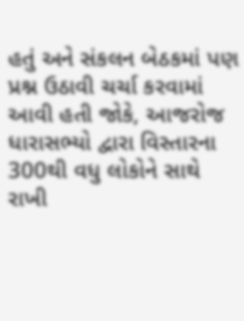હતું અને સંકલન બેઠકમાં પણ પ્રશ્ન ઉઠાવી ચર્ચા કરવામાં આવી હતી જોકે, આજરોજ ધારાસભ્યો દ્વારા વિસ્તારના 300થી વધુ લોકોને સાથે રાખી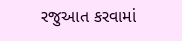રજુઆત કરવામાં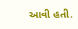આવી હતી.